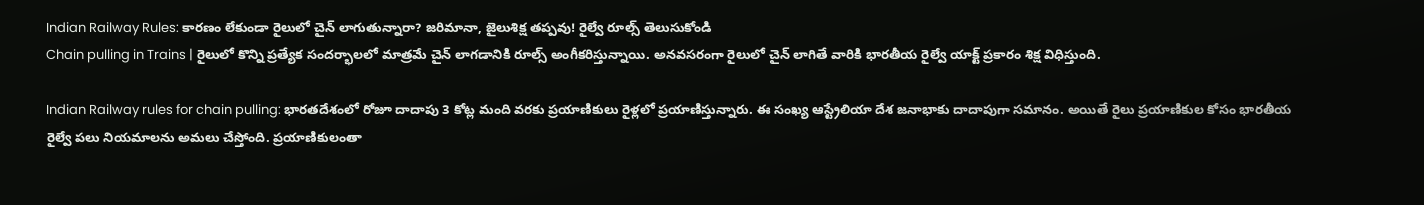Indian Railway Rules: కారణం లేకుండా రైలులో చైన్ లాగుతున్నారా? జరిమానా, జైలుశిక్ష తప్పవు! రైల్వే రూల్స్ తెలుసుకోండి
Chain pulling in Trains | రైలులో కొన్ని ప్రత్యేక సందర్భాలలో మాత్రమే చైన్ లాగడానికి రూల్స్ అంగీకరిస్తున్నాయి. అనవసరంగా రైలులో చైన్ లాగితే వారికి భారతీయ రైల్వే యాక్ట్ ప్రకారం శిక్ష విధిస్తుంది.

Indian Railway rules for chain pulling: భారతదేశంలో రోజూ దాదాపు 3 కోట్ల మంది వరకు ప్రయాణికులు రైళ్లలో ప్రయాణిస్తున్నారు. ఈ సంఖ్య ఆస్ట్రేలియా దేశ జనాభాకు దాదాపుగా సమానం. అయితే రైలు ప్రయాణికుల కోసం భారతీయ రైల్వే పలు నియమాలను అమలు చేస్తోంది. ప్రయాణికులంతా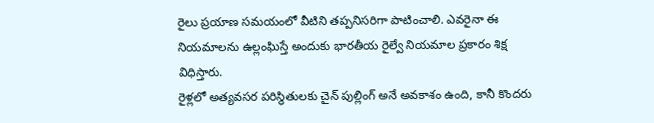రైలు ప్రయాణ సమయంలో వీటిని తప్పనిసరిగా పాటించాలి. ఎవరైనా ఈ నియమాలను ఉల్లంఘిస్తే అందుకు భారతీయ రైల్వే నియమాల ప్రకారం శిక్ష విధిస్తారు.
రైళ్లలో అత్యవసర పరిస్థితులకు చైన్ పుల్లింగ్ అనే అవకాశం ఉంది, కానీ కొందరు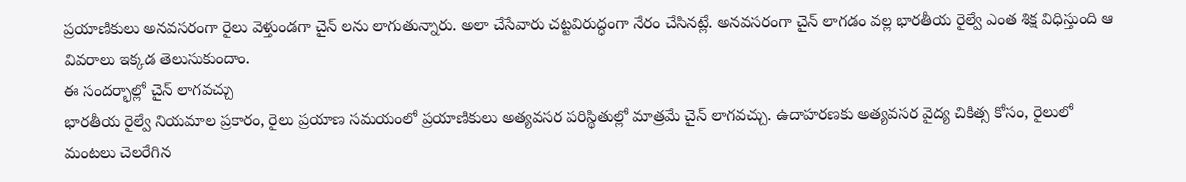ప్రయాణికులు అనవసరంగా రైలు వెళ్తుండగా చైన్ లను లాగుతున్నారు. అలా చేసేవారు చట్టవిరుద్ధంగా నేరం చేసినట్లే. అనవసరంగా చైన్ లాగడం వల్ల భారతీయ రైల్వే ఎంత శిక్ష విధిస్తుంది ఆ వివరాలు ఇక్కడ తెలుసుకుందాం.
ఈ సందర్భాల్లో చైన్ లాగవచ్చు
భారతీయ రైల్వే నియమాల ప్రకారం, రైలు ప్రయాణ సమయంలో ప్రయాణికులు అత్యవసర పరిస్థితుల్లో మాత్రమే చైన్ లాగవచ్చు. ఉదాహరణకు అత్యవసర వైద్య చికిత్స కోసం, రైలులో మంటలు చెలరేగిన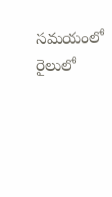సమయంలో రైలులో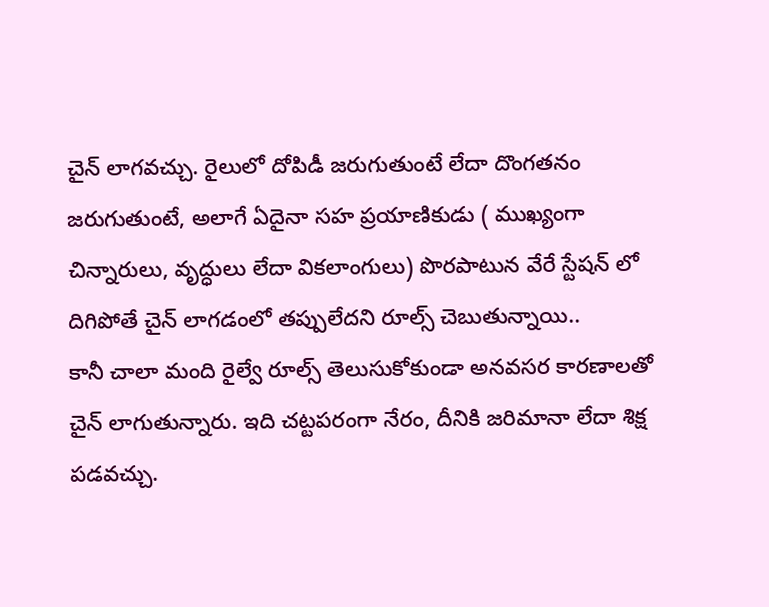చైన్ లాగవచ్చు. రైలులో దోపిడీ జరుగుతుంటే లేదా దొంగతనం జరుగుతుంటే, అలాగే ఏదైనా సహ ప్రయాణికుడు ( ముఖ్యంగా చిన్నారులు, వృద్ధులు లేదా వికలాంగులు) పొరపాటున వేరే స్టేషన్ లో దిగిపోతే చైన్ లాగడంలో తప్పులేదని రూల్స్ చెబుతున్నాయి..
కానీ చాలా మంది రైల్వే రూల్స్ తెలుసుకోకుండా అనవసర కారణాలతో చైన్ లాగుతున్నారు. ఇది చట్టపరంగా నేరం, దీనికి జరిమానా లేదా శిక్ష పడవచ్చు.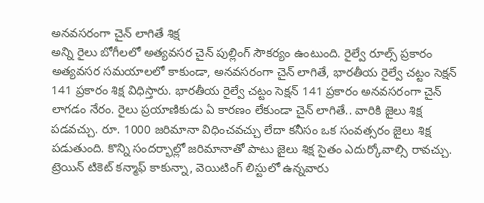అనవసరంగా చైన్ లాగితే శిక్ష
అన్ని రైలు బోగీలలో అత్యవసర చైన్ పుల్లింగ్ సౌకర్యం ఉంటుంది. రైల్వే రూల్స్ ప్రకారం అత్యవసర సమయాలలో కాకుండా, అనవసరంగా చైన్ లాగితే, భారతీయ రైల్వే చట్టం సెక్షన్ 141 ప్రకారం శిక్ష విధిస్తారు. భారతీయ రైల్వే చట్టం సెక్షన్ 141 ప్రకారం అనవసరంగా చైన్ లాగడం నేరం. రైలు ప్రయాణికుడు ఏ కారణం లేకుండా చైన్ లాగితే.. వారికి జైలు శిక్ష పడవచ్చు. రూ. 1000 జరిమానా విధించవచ్చు లేదా కనీసం ఒక సంవత్సరం జైలు శిక్ష పడుతుంది. కొన్ని సందర్భాల్లో జరిమానాతో పాటు జైలు శిక్ష సైతం ఎదుర్కోవాల్సి రావచ్చు.
ట్రెయిన్ టికెట్ కన్మాఫ్ కాకున్నా, వెయిటింగ్ లిస్టులో ఉన్నవారు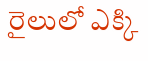రైలులో ఎక్కి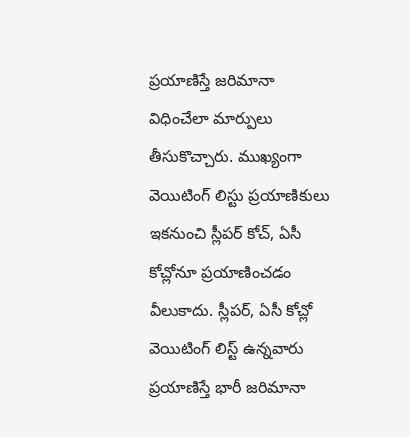ప్రయాణిస్తే జరిమానా విధించేలా మార్పులు తీసుకొచ్చారు. ముఖ్యంగా వెయిటింగ్ లిస్టు ప్రయాణికులు ఇకనుంచి స్లీపర్ కోచ్, ఏసీ కోచ్లోనూ ప్రయాణించడం వీలుకాదు. స్లీపర్, ఏసీ కోచ్లో వెయిటింగ్ లిస్ట్ ఉన్నవారు ప్రయాణిస్తే భారీ జరిమానా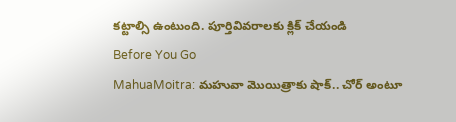కట్టాల్సి ఉంటుంది. పూర్తివివరాలకు క్లిక్ చేయండి
Before You Go
MahuaMoitra: మహువా మొయిత్రాకు షాక్.. చోర్ అంటూ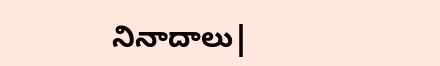నినాదాలు|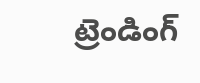ట్రెండింగ్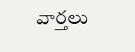వార్తలు